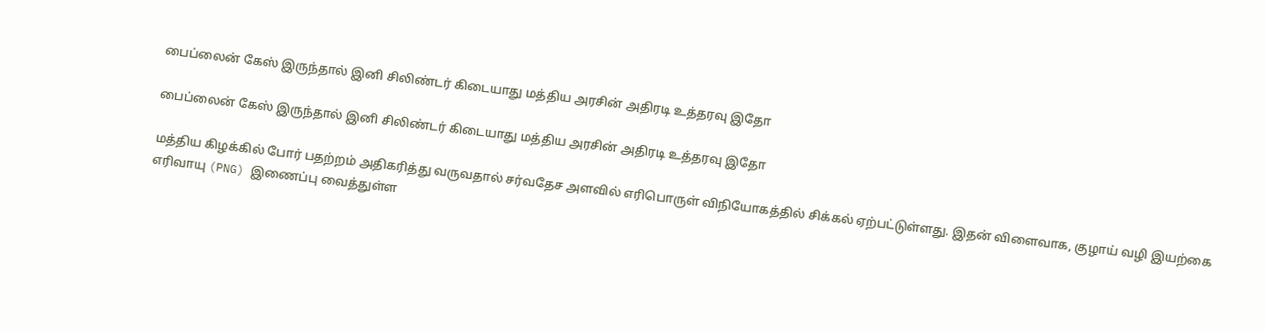பைப்லைன் கேஸ் இருந்தால் இனி சிலிண்டர் கிடையாது மத்திய அரசின் அதிரடி உத்தரவு இதோ

பைப்லைன் கேஸ் இருந்தால் இனி சிலிண்டர் கிடையாது மத்திய அரசின் அதிரடி உத்தரவு இதோ

மத்திய கிழக்கில் போர் பதற்றம் அதிகரித்து வருவதால் சர்வதேச அளவில் எரிபொருள் விநியோகத்தில் சிக்கல் ஏற்பட்டுள்ளது. இதன் விளைவாக, குழாய் வழி இயற்கை எரிவாயு (PNG) இணைப்பு வைத்துள்ள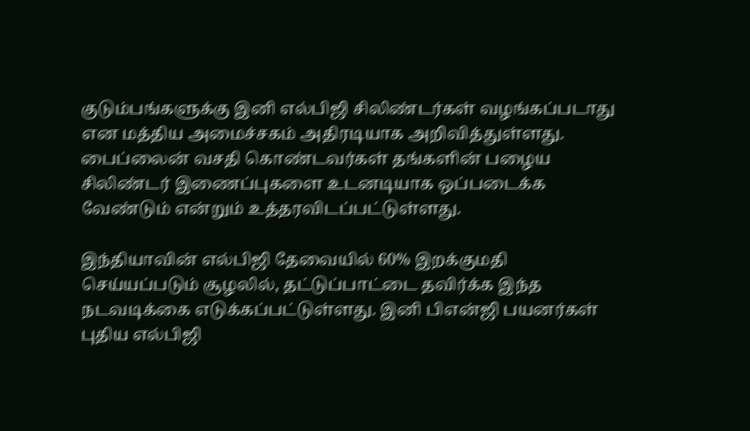குடும்பங்களுக்கு இனி எல்பிஜி சிலிண்டர்கள் வழங்கப்படாது என மத்திய அமைச்சகம் அதிரடியாக அறிவித்துள்ளது. பைப்லைன் வசதி கொண்டவர்கள் தங்களின் பழைய சிலிண்டர் இணைப்புகளை உடனடியாக ஒப்படைக்க வேண்டும் என்றும் உத்தரவிடப்பட்டுள்ளது.

இந்தியாவின் எல்பிஜி தேவையில் 60% இறக்குமதி செய்யப்படும் சூழலில், தட்டுப்பாட்டை தவிர்க்க இந்த நடவடிக்கை எடுக்கப்பட்டுள்ளது. இனி பிஎன்ஜி பயனர்கள் புதிய எல்பிஜி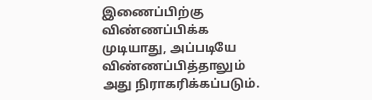இணைப்பிற்கு விண்ணப்பிக்க முடியாது, அப்படியே விண்ணப்பித்தாலும் அது நிராகரிக்கப்படும்.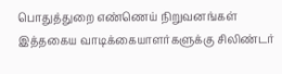பொதுத்துறை எண்ணெய் நிறுவனங்கள் இத்தகைய வாடிக்கையாளர்களுக்கு சிலிண்டர்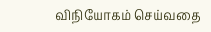விநியோகம் செய்வதை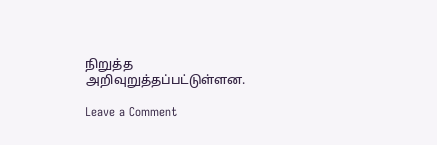நிறுத்த அறிவுறுத்தப்பட்டுள்ளன.

Leave a Comment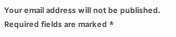Your email address will not be published. Required fields are marked *